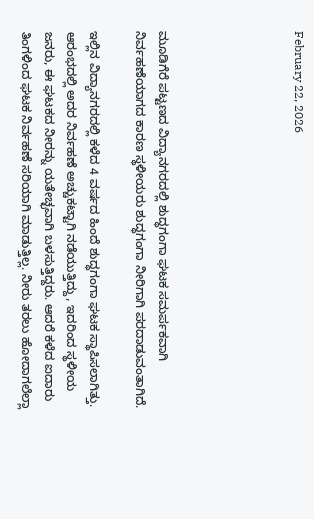February 22, 2026





ಮೂಡಿಗೆರೆ ಪಟ್ಟಣದ ವಿದ್ಯಾನಗರದಲ್ಲಿ ಶುದ್ಧಗಂಗಾ ಘಟಕ ಸಮರ್ಪಕವಾಗಿ ನಿರ್ವಹಣೆಯಾಗದ ಕಾರಣ ಸ್ಥಳೀಯರು ಶುದ್ಧಗಂಗಾ ನೀರಿಗಾಗಿ ಪರದಾಡುವಂತಾಗಿದೆ.

ಇಲ್ಲಿನ ವಿದ್ಯಾನಗರದಲ್ಲಿ ಕಳೆದ 4 ವರ್ಷದ ಹಿಂದೆ ಶುದ್ಧಗಂಗಾ ಘಟಕ ಸ್ಥಾಪಿಸಲಾಗಿತ್ತು. ಆರಂಭದಲ್ಲಿ ಅದರ ನಿರ್ವಹಣೆ ಅಚ್ಚುಕಟ್ಟಾಗಿ ನಡೆಯುತ್ತಿದ್ದು, ಇದರಿಂದ ಸ್ಥಳೀಯ ಜನರು, ಈ ಘಟಕದ ನೀರನ್ನು ಯತೇಚ್ಛವಾಗಿ ಬಳಸುತ್ತಿದ್ದರು. ಆದರೆ ಕಳೆದ ಐದಾರು ತಿಂಗಳಿಂದ ಘಟಕ ನಿರ್ವಹಣೆ ಸರಿಯಾಗಿ ಮಾಡುತ್ತಿಲ್ಲ. ನೀರು ತರಲು ಹೋದಾಗಲೆಲ್ಲಾ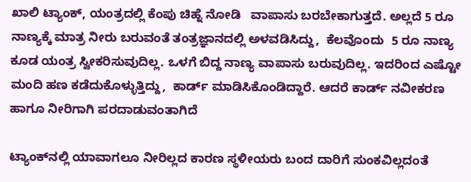ಖಾಲಿ ಟ್ಯಾಂಕ್, ಯಂತ್ರದಲ್ಲಿ ಕೆಂಪು ಚಿಹ್ನೆ ನೋಡಿ   ವಾಪಾಸು ಬರಬೇಕಾಗುತ್ತದೆ. ಅಲ್ಲದೆ 5 ರೂ ನಾಣ್ಯಕ್ಕೆ ಮಾತ್ರ ನೀರು ಬರುವಂತೆ ತಂತ್ರಜ್ಞಾನದಲ್ಲಿ ಅಳವಡಿಸಿದ್ದು,  ಕೆಲವೊಂದು  5 ರೂ ನಾಣ್ಯ ಕೂಡ ಯಂತ್ರ ಸ್ವೀಕರಿಸುವುದಿಲ್ಲ. ಒಳಗೆ ಬಿದ್ದ ನಾಣ್ಯ ವಾಪಾಸು ಬರುವುದಿಲ್ಲ. ಇದರಿಂದ ಎಷ್ಟೋ ಮಂದಿ ಹಣ ಕಡೆದುಕೊಳ್ಳುತ್ತಿದ್ದು,  ಕಾರ್ಡ್ ಮಾಡಿಸಿಕೊಂಡಿದ್ದಾರೆ. ಆದರೆ ಕಾರ್ಡ್ ನವೀಕರಣ ಹಾಗೂ ನೀರಿಗಾಗಿ ಪರದಾಡುವಂತಾಗಿದೆ

ಟ್ಯಾಂಕ್‍ನಲ್ಲಿ ಯಾವಾಗಲೂ ನೀರಿಲ್ಲದ ಕಾರಣ ಸ್ಥಳೀಯರು ಬಂದ ದಾರಿಗೆ ಸುಂಕವಿಲ್ಲದಂತೆ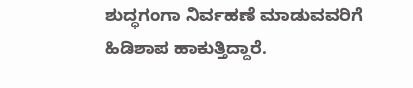ಶುದ್ಧಗಂಗಾ ನಿರ್ವಹಣೆ ಮಾಡುವವರಿಗೆ ಹಿಡಿಶಾಪ ಹಾಕುತ್ತಿದ್ದಾರೆ.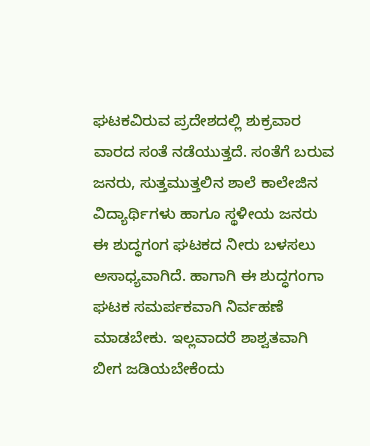ಘಟಕವಿರುವ ಪ್ರದೇಶದಲ್ಲಿ ಶುಕ್ರವಾರ ವಾರದ ಸಂತೆ ನಡೆಯುತ್ತದೆ. ಸಂತೆಗೆ ಬರುವ ಜನರು, ಸುತ್ತಮುತ್ತಲಿನ ಶಾಲೆ ಕಾಲೇಜಿನ ವಿದ್ಯಾರ್ಥಿಗಳು ಹಾಗೂ ಸ್ಥಳೀಯ ಜನರು ಈ ಶುದ್ಧಗಂಗ ಘಟಕದ ನೀರು ಬಳಸಲು ಅಸಾಧ್ಯವಾಗಿದೆ. ಹಾಗಾಗಿ ಈ ಶುದ್ಧಗಂಗಾ ಘಟಕ ಸಮರ್ಪಕವಾಗಿ ನಿರ್ವಹಣೆ ಮಾಡಬೇಕು. ಇಲ್ಲವಾದರೆ ಶಾಶ್ವತವಾಗಿ ಬೀಗ ಜಡಿಯಬೇಕೆಂದು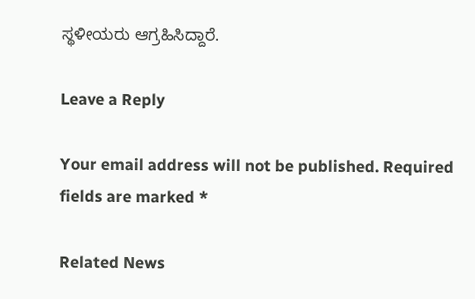ಸ್ಥಳೀಯರು ಆಗ್ರಹಿಸಿದ್ದಾರೆ.

Leave a Reply

Your email address will not be published. Required fields are marked *

Related News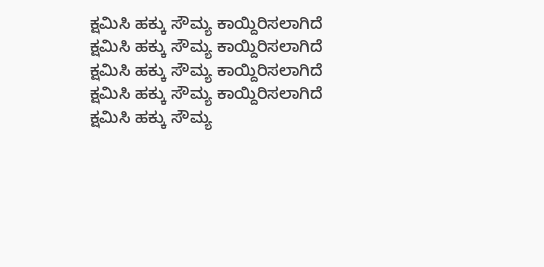ಕ್ಷಮಿಸಿ ಹಕ್ಕು ಸೌಮ್ಯ ಕಾಯ್ದಿರಿಸಲಾಗಿದೆ
ಕ್ಷಮಿಸಿ ಹಕ್ಕು ಸೌಮ್ಯ ಕಾಯ್ದಿರಿಸಲಾಗಿದೆ
ಕ್ಷಮಿಸಿ ಹಕ್ಕು ಸೌಮ್ಯ ಕಾಯ್ದಿರಿಸಲಾಗಿದೆ
ಕ್ಷಮಿಸಿ ಹಕ್ಕು ಸೌಮ್ಯ ಕಾಯ್ದಿರಿಸಲಾಗಿದೆ
ಕ್ಷಮಿಸಿ ಹಕ್ಕು ಸೌಮ್ಯ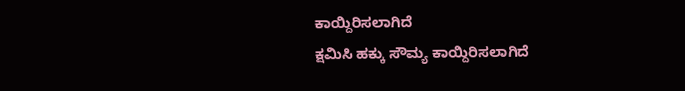ಕಾಯ್ದಿರಿಸಲಾಗಿದೆ
ಕ್ಷಮಿಸಿ ಹಕ್ಕು ಸೌಮ್ಯ ಕಾಯ್ದಿರಿಸಲಾಗಿದೆ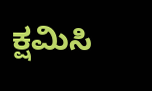ಕ್ಷಮಿಸಿ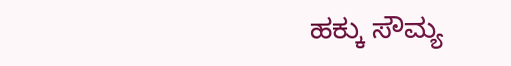ಹಕ್ಕು ಸೌಮ್ಯ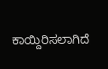ಕಾಯ್ದಿರಿಸಲಾಗಿದೆ